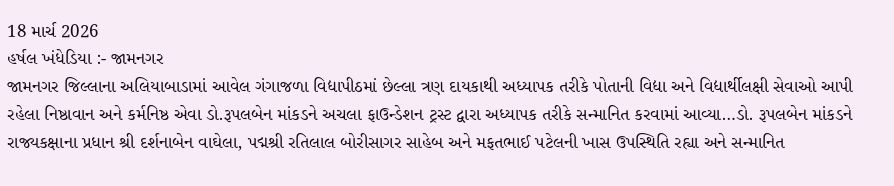18 માર્ચ 2026
હર્ષલ ખંધેડિયા :- જામનગર
જામનગર જિલ્લાના અલિયાબાડામાં આવેલ ગંગાજળા વિદ્યાપીઠમાં છેલ્લા ત્રણ દાયકાથી અધ્યાપક તરીકે પોતાની વિદ્યા અને વિદ્યાર્થીલક્ષી સેવાઓ આપી રહેલા નિષ્ઠાવાન અને કર્મનિષ્ઠ એવા ડો.રૂપલબેન માંકડને અચલા ફાઉન્ડેશન ટ્રસ્ટ દ્વારા અધ્યાપક તરીકે સન્માનિત કરવામાં આવ્યા…ડો. રૂપલબેન માંકડને રાજ્યકક્ષાના પ્રધાન શ્રી દર્શનાબેન વાઘેલા, પદ્મશ્રી રતિલાલ બોરીસાગર સાહેબ અને મફતભાઈ પટેલની ખાસ ઉપસ્થિતિ રહ્યા અને સન્માનિત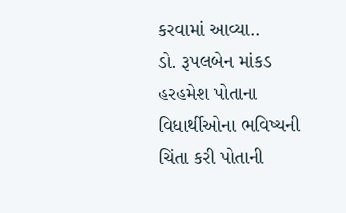કરવામાં આવ્યા..
ડો. રૂપલબેન માંકડ હરહમેશ પોતાના વિધાર્થીઓના ભવિષ્યની ચિંતા કરી પોતાની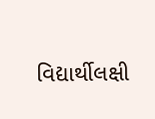વિદ્યાર્થીલક્ષી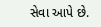સેવા આપે છે.